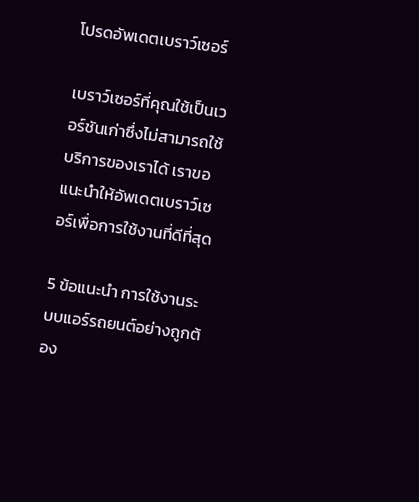โปรดอัพเดตเบราว์เซอร์

เบราว์เซอร์ที่คุณใช้เป็นเวอร์ชันเก่าซึ่งไม่สามารถใช้บริการของเราได้ เราขอแนะนำให้อัพเดตเบราว์เซอร์เพื่อการใช้งานที่ดีที่สุด

5 ข้อแนะนำ การใช้งานระบบแอร์รถยนต์อย่างถูกต้อง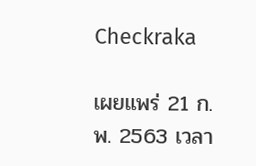Checkraka

เผยแพร่ 21 ก.พ. 2563 เวลา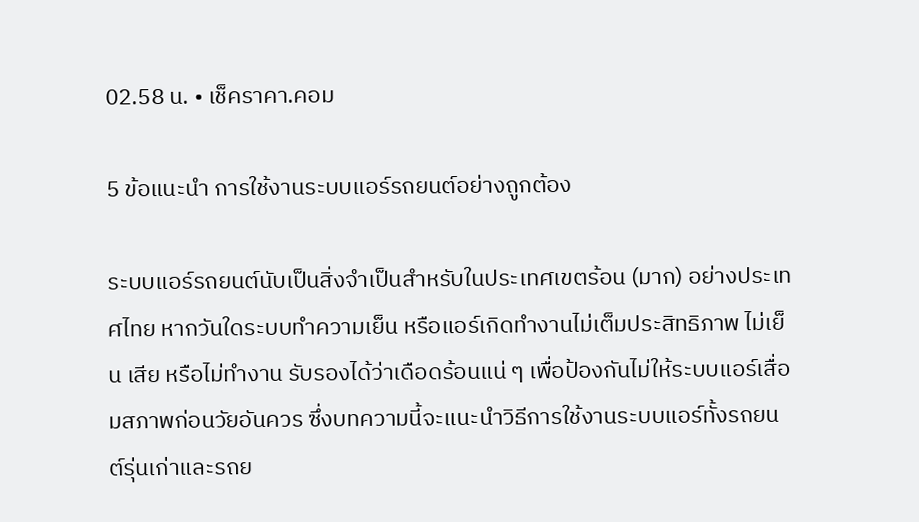02.58 น. • เช็คราคา.คอม

5 ข้อแนะนำ การใช้งานระบบแอร์รถยนต์อย่างถูกต้อง

ระบบแอร์รถยนต์นับเป็นสิ่งจำเป็นสำหรับในประเทศเขตร้อน (มาก) อย่างประเทศไทย หากวันใดระบบทำความเย็น หรือแอร์เกิดทำงานไม่เต็มประสิทธิภาพ ไม่เย็น เสีย หรือไม่ทำงาน รับรองได้ว่าเดือดร้อนแน่ ๆ เพื่อป้องกันไม่ให้ระบบแอร์เสื่อมสภาพก่อนวัยอันควร ซึ่งบทความนี้จะแนะนำวิธีการใช้งานระบบแอร์ทั้งรถยนต์รุ่นเก่าและรถย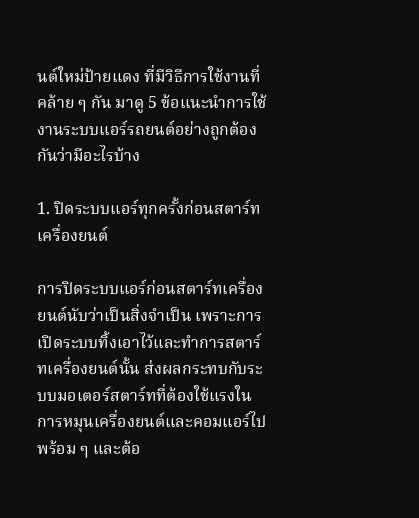นต์ใหม่ป้ายแดง ที่มีวิธีการใช้งานที่คล้าย ๆ กัน มาดู 5 ข้อแนะนำการใช้งานระบบแอร์รถยนต์อย่างถูกต้องกันว่ามีอะไรบ้าง

1. ปิดระบบแอร์ทุกครั้งก่อนสตาร์ทเครื่องยนต์

การปิดระบบแอร์ก่อนสตาร์ทเครื่องยนต์นับว่าเป็นสิ่งจำเป็น เพราะการเปิดระบบทิ้งเอาไว้และทำการสตาร์ทเครื่องยนต์นั้น ส่งผลกระทบกับระบบมอเตอร์สตาร์ทที่ต้องใช้แรงในการหมุนเครื่องยนต์และคอมแอร์ไปพร้อม ๆ และต้อ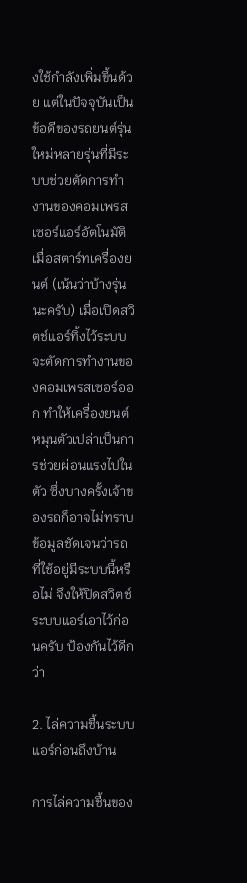งใช้กำลังเพิ่มขึ้นด้วย แต่ในปัจจุบันเป็นข้อดีของรถยนต์รุ่นใหม่หลายรุ่นที่มีระบบช่วยตัดการทำงานของคอมเพรสเซอร์แอร์อัตโนมัติเมื่อสตาร์ทเครื่องยนต์ (เน้นว่าบ้างรุ่นนะครับ) เมื่อเปิดสวิตช์แอร์ทิ้งไว้ระบบจะตัดการทำงานของคอมเพรสเซอร์ออก ทำให้เครื่องยนต์หมุนตัวเปล่าเป็นการช่วยผ่อนแรงไปในตัว ซึ่งบางครั้งเจ้าของรถก็อาจไม่ทราบข้อมูลชัดเจนว่ารถที่ใช้อยู่มีระบบนี้หรือไม่ จึงให้ปิดสวิตช์ระบบแอร์เอาไว้ก่อนครับ ป้องกันไว้ดีกว่า

2. ไล่ความชื้นระบบแอร์ก่อนถึงบ้าน

การไล่ความชื้นของ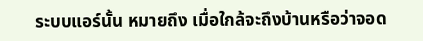ระบบแอร์นั้น หมายถึง เมื่อใกล้จะถึงบ้านหรือว่าจอด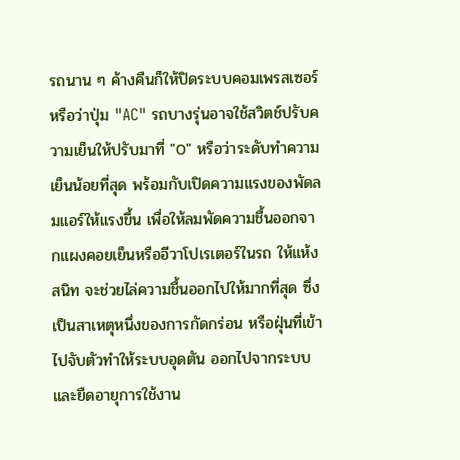รถนาน ๆ ค้างคืนก็ให้ปิดระบบคอมเพรสเซอร์หรือว่าปุ่ม "AC" รถบางรุ่นอาจใช้สวิตช์ปรับความเย็นให้ปรับมาที่ "0" หรือว่าระดับทำความเย็นน้อยที่สุด พร้อมกับเปิดความแรงของพัดลมแอร์ให้แรงขึ้น เพื่อให้ลมพัดความชื้นออกจากแผงคอยเย็นหรืออีวาโปเรเตอร์ในรถ ให้แห้งสนิท จะช่วยไล่ความชื้นออกไปให้มากที่สุด ซึ่งเป็นสาเหตุหนึ่งของการกัดกร่อน หรือฝุ่นที่เข้าไปจับตัวทำให้ระบบอุดตัน ออกไปจากระบบและยืดอายุการใช้งาน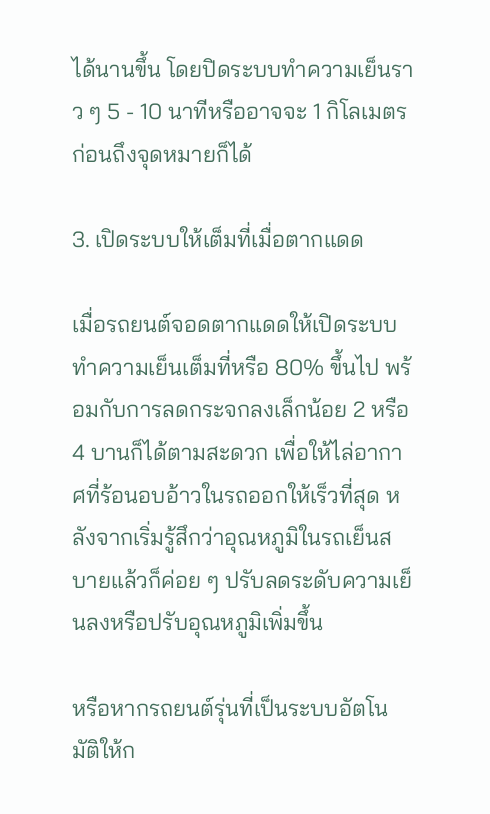ได้นานขึ้น โดยปิดระบบทำความเย็นราว ๆ 5 - 10 นาทีหรืออาจจะ 1 กิโลเมตรก่อนถึงจุดหมายก็ได้

3. เปิดระบบให้เต็มที่เมื่อตากแดด

เมื่อรถยนต์จอดตากแดดให้เปิดระบบทำความเย็นเต็มที่หรือ 80% ขึ้นไป พร้อมกับการลดกระจกลงเล็กน้อย 2 หรือ 4 บานก็ได้ตามสะดวก เพื่อให้ไล่อากาศที่ร้อนอบอ้าวในรถออกให้เร็วที่สุด หลังจากเริ่มรู้สึกว่าอุณหภูมิในรถเย็นสบายแล้วก็ค่อย ๆ ปรับลดระดับความเย็นลงหรือปรับอุณหภูมิเพิ่มขึ้น

หรือหากรถยนต์รุ่นที่เป็นระบบอัตโนมัติให้ก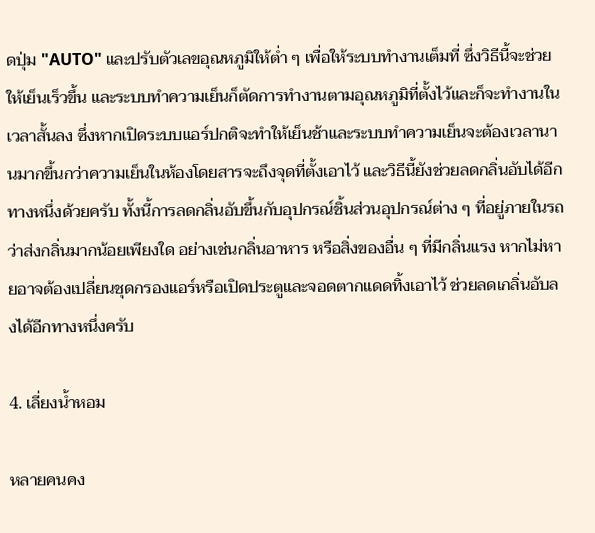ดปุ่ม "AUTO" และปรับตัวเลขอุณหภูมิให้ต่ำ ๆ เพื่อให้ระบบทำงานเต็มที่ ซึ่งวิธีนี้จะช่วยให้เย็นเร็วขึ้น และระบบทำความเย็นก็ตัดการทำงานตามอุณหภูมิที่ตั้งไว้และก็จะทำงานในเวลาสั้นลง ซึ่งหากเปิดระบบแอร์ปกติจะทำให้เย็นช้าและระบบทำความเย็นจะต้องเวลานานมากขึ้นกว่าความเย็นในห้องโดยสารจะถึงจุดที่ตั้งเอาไว้ และวิธีนี้ยังช่วยลดกลิ่นอับได้อีกทางหนึ่งด้วยครับ ทั้งนี้การลดกลิ่นอับขึ้นกับอุปกรณ์ชิ้นส่วนอุปกรณ์ต่าง ๆ ที่อยู่ภายในรถว่าส่งกลิ่นมากน้อยเพียงใด อย่างเช่นกลิ่นอาหาร หรือสิ่งของอื่น ๆ ที่มีกลิ่นแรง หากไม่หายอาจต้องเปลี่ยนชุดกรองแอร์หรือเปิดประตูและจอดตากแดดทิ้งเอาไว้ ช่วยลดเกลิ่นอับลงได้อีกทางหนึ่งครับ

4. เลี่ยงน้ำหอม

หลายคนคง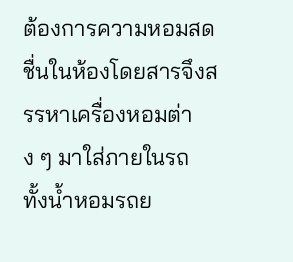ต้องการความหอมสดชื่นในห้องโดยสารจึงสรรหาเครื่องหอมต่าง ๆ มาใส่ภายในรถ ทั้งน้ำหอมรถย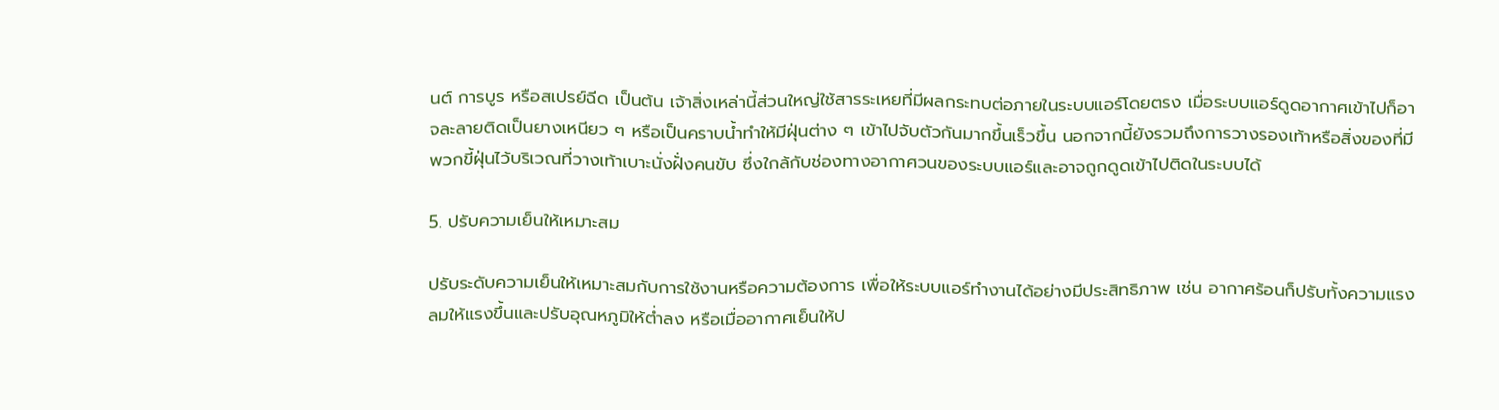นต์ การบูร หรือสเปรย์ฉีด เป็นต้น เจ้าสิ่งเหล่านี้ส่วนใหญ่ใช้สารระเหยที่มีผลกระทบต่อภายในระบบแอร์โดยตรง เมื่อระบบแอร์ดูดอากาศเข้าไปก็อาจละลายติดเป็นยางเหนียว ๆ หรือเป็นคราบน้ำทำให้มีฝุ่นต่าง ๆ เข้าไปจับตัวกันมากขึ้นเร็วขึ้น นอกจากนี้ยังรวมถึงการวางรองเท้าหรือสิ่งของที่มีพวกขี้ฝุ่นไว้บริเวณที่วางเท้าเบาะนั่งฝั่งคนขับ ซึ่งใกล้กับช่องทางอากาศวนของระบบแอร์และอาจถูกดูดเข้าไปติดในระบบได้

5. ปรับความเย็นให้เหมาะสม

ปรับระดับความเย็นให้เหมาะสมกับการใช้งานหรือความต้องการ เพื่อให้ระบบแอร์ทำงานได้อย่างมีประสิทธิภาพ เช่น อากาศร้อนก็ปรับทั้งความแรงลมให้แรงขึ้นและปรับอุณหภูมิให้ต่ำลง หรือเมื่ออากาศเย็นให้ป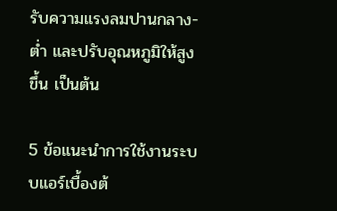รับความแรงลมปานกลาง-ต่ำ และปรับอุณหภูมิให้สูงขึ้น เป็นต้น

5 ข้อแนะนำการใช้งานระบบแอร์เบื้องต้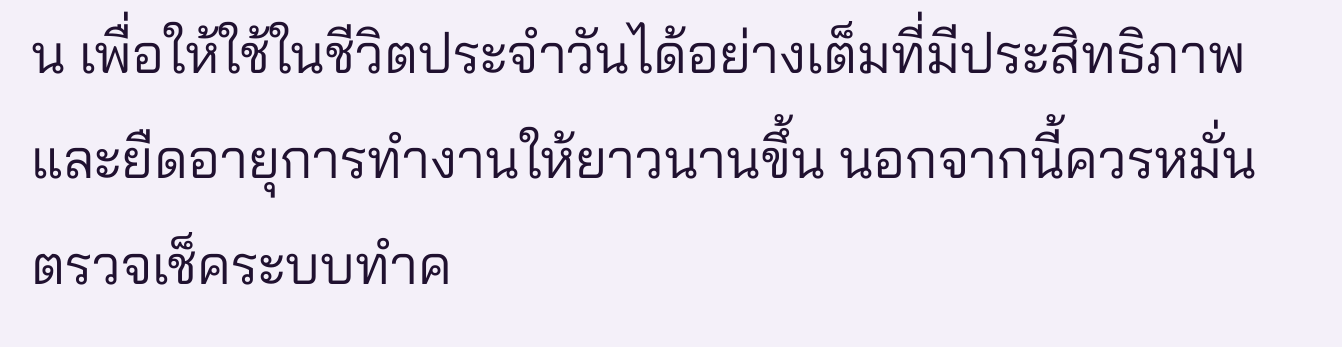น เพื่อให้ใช้ในชีวิตประจำวันได้อย่างเต็มที่มีประสิทธิภาพและยืดอายุการทำงานให้ยาวนานขึ้น นอกจากนี้ควรหมั่นตรวจเช็คระบบทำค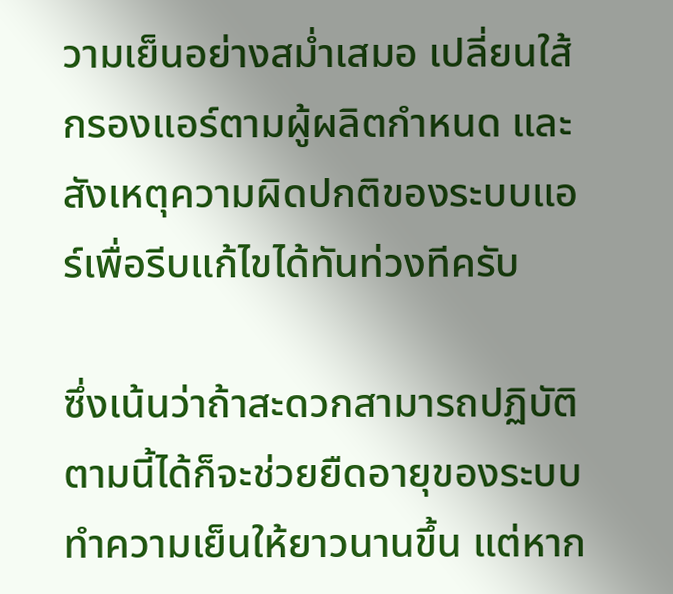วามเย็นอย่างสม่ำเสมอ เปลี่ยนใส้กรองแอร์ตามผู้ผลิตกำหนด และสังเหตุความผิดปกติของระบบแอร์เพื่อรีบแก้ไขได้ทันท่วงทีครับ

ซึ่งเน้นว่าถ้าสะดวกสามารถปฏิบัติตามนี้ได้ก็จะช่วยยืดอายุของระบบทำความเย็นให้ยาวนานขึ้น แต่หาก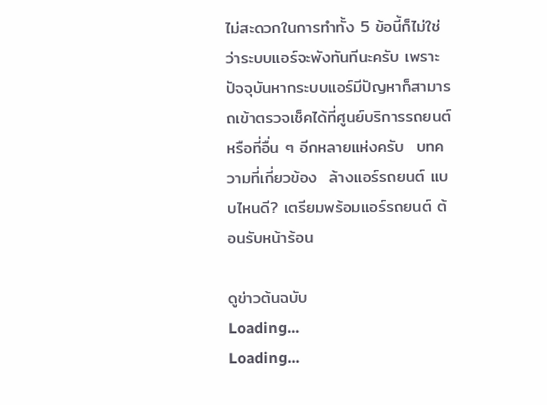ไม่สะดวกในการทำทั้ง 5 ข้อนี้ก็ไม่ใช่ว่าระบบแอร์จะพังทันทีนะครับ เพราะปัจจุบันหากระบบแอร์มีปัญหาก็สามารถเข้าตรวจเช็คได้ที่ศูนย์บริการรถยนต์หรือที่อื่น ๆ อีกหลายแห่งครับ  บทความที่เกี่ยวข้อง  ล้างแอร์รถยนต์ แบบไหนดี? เตรียมพร้อมแอร์รถยนต์ ต้อนรับหน้าร้อน

ดูข่าวต้นฉบับ
Loading...
Loading...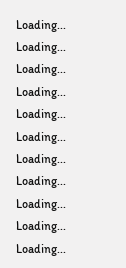Loading...
Loading...
Loading...
Loading...
Loading...
Loading...
Loading...
Loading...
Loading...
Loading...
Loading...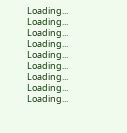Loading...
Loading...
Loading...
Loading...
Loading...
Loading...
Loading...
Loading...
Loading...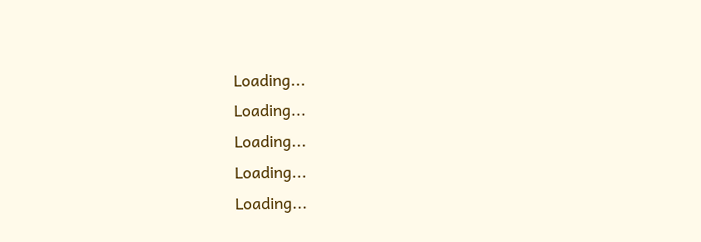Loading...
Loading...
Loading...
Loading...
Loading...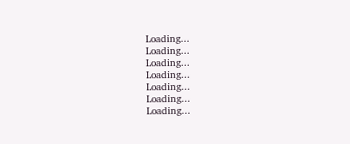Loading...
Loading...
Loading...
Loading...
Loading...
Loading...
Loading...